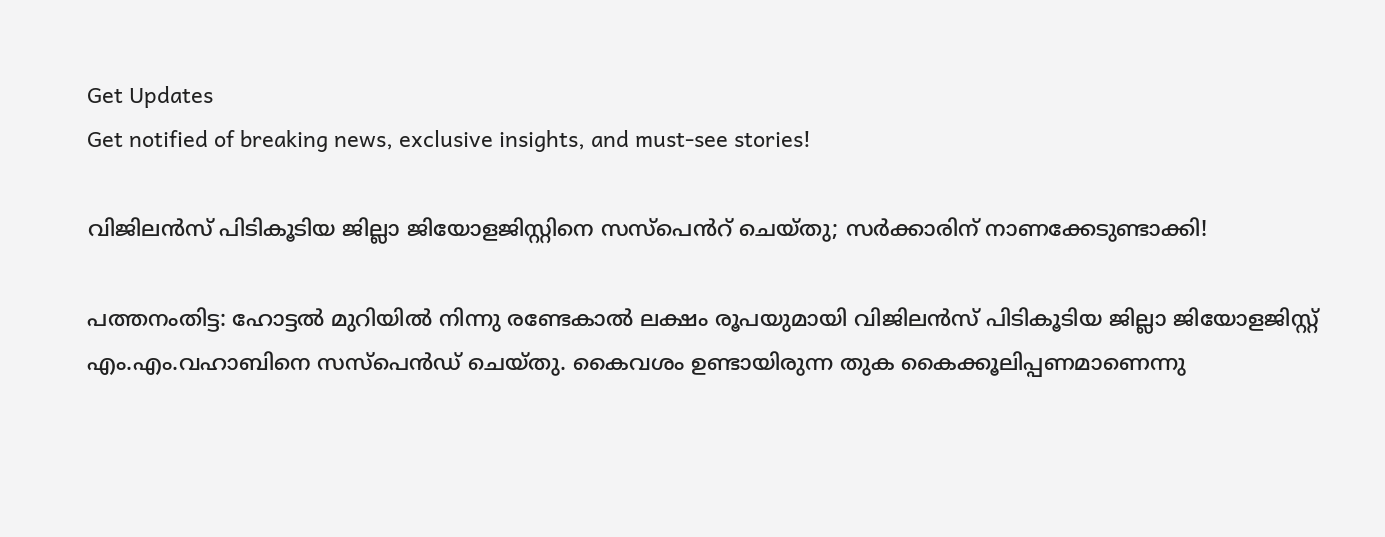Get Updates
Get notified of breaking news, exclusive insights, and must-see stories!

വിജിലൻസ് പിടികൂടിയ ജില്ലാ ജിയോളജിസ്റ്റിനെ സസ്പെൻറ് ചെയ്തു; സർക്കാരിന് നാണക്കേടുണ്ടാക്കി!

പത്തനംതിട്ട: ഹോട്ടൽ മുറിയിൽ നിന്നു രണ്ടേകാൽ ലക്ഷം രൂപയുമായി വിജിലൻസ് പിടികൂടിയ ജില്ലാ ജിയോളജിസ്റ്റ് എം.എം.വഹാബിനെ സസ്പെൻഡ് ചെയ്തു. കൈവശം ഉണ്ടായിരുന്ന തുക കൈക്കൂലിപ്പണമാണെന്നു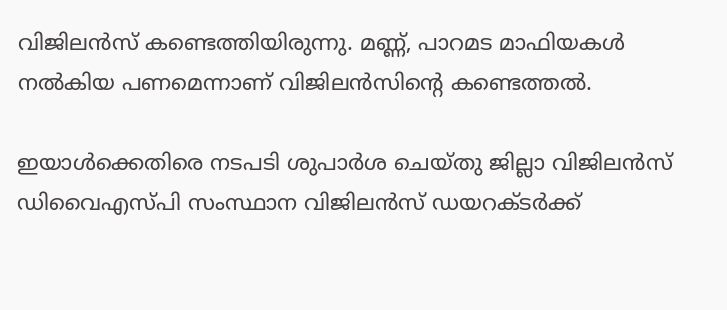വിജിലൻസ് കണ്ടെത്തിയിരുന്നു. മണ്ണ്, പാറമട മാഫിയകൾ നൽകിയ പണമെന്നാണ് വിജിലൻസിന്റെ കണ്ടെത്തൽ.

ഇയാൾക്കെതിരെ നടപടി ശുപാർശ ചെയ്തു ജില്ലാ വിജിലൻസ് ഡിവൈഎസ്പി സംസ്ഥാന വിജിലൻസ് ഡയറക്ടർക്ക്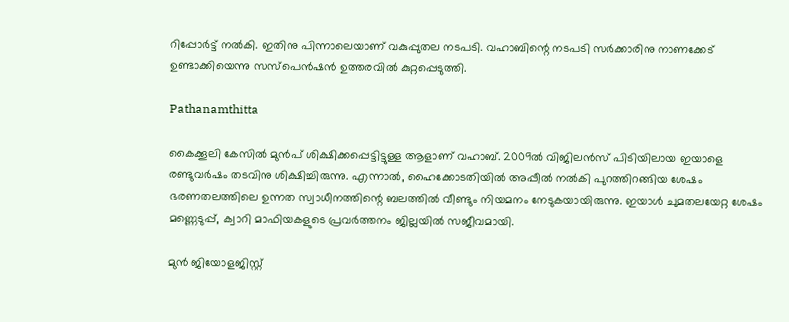റിപ്പോർട്ട് നൽകി. ഇതിനു പിന്നാലെയാണ് വകുപ്പുതല നടപടി. വഹാബിന്റെ നടപടി സർക്കാരിനു നാണക്കേട് ഉണ്ടാക്കിയെന്നു സസ്പെൻഷൻ ഉത്തരവിൽ കുറ്റപ്പെടുത്തി.

Pathanamthitta

കൈക്കൂലി കേസിൽ മുൻപ് ശിക്ഷിക്കപ്പെട്ടിട്ടുള്ള ആളാണ് വഹാബ്. 2009ൽ വിജിലൻസ് പിടിയിലായ ഇയാളെ രണ്ടുവർഷം തടവിനു ശിക്ഷിച്ചിരുന്നു. എന്നാൽ, ഹൈക്കോടതിയിൽ അപ്പീൽ നൽകി പുറത്തിറങ്ങിയ ശേഷം ഭരണതലത്തിലെ ഉന്നത സ്വാധീനത്തിന്റെ ബലത്തിൽ വീണ്ടും നിയമനം നേടുകയായിരുന്നു. ഇയാൾ ചുമതലയേറ്റ ശേഷം മണ്ണെടുപ്പ്, ക്വാറി മാഫിയകളുടെ പ്രവർത്തനം ജില്ലയിൽ സജീവമായി.

മുൻ ജിയോളജിസ്റ്റ്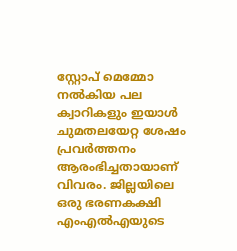സ്റ്റോപ് മെമ്മോ നൽകിയ പല ക്വാറികളും ഇയാൾ ചുമതലയേറ്റ ശേഷം പ്രവർത്തനം ആരംഭിച്ചതായാണ് വിവരം. ജില്ലയിലെ ഒരു ഭരണകക്ഷി എംഎൽഎയുടെ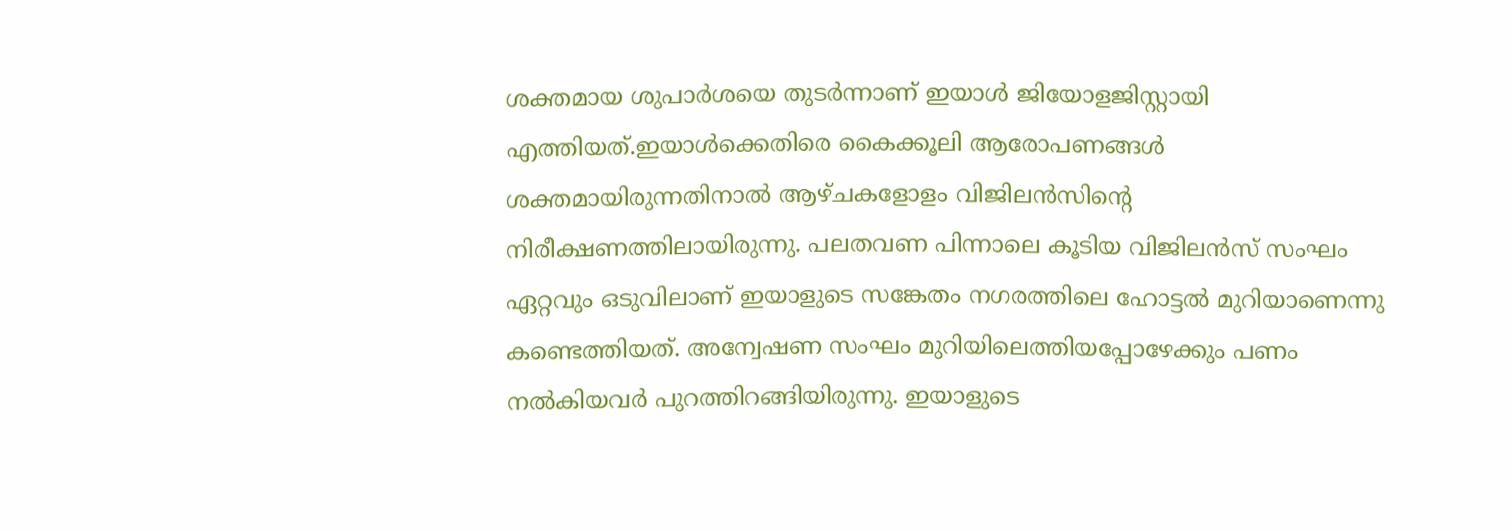ശക്തമായ ശുപാർശയെ തുടർന്നാണ് ഇയാൾ ജിയോളജിസ്റ്റായി എത്തിയത്.ഇയാൾക്കെതിരെ കൈക്കൂലി ആരോപണങ്ങൾ ശക്തമായിരുന്നതിനാൽ ആഴ്ചകളോളം വിജിലൻസിന്റെ നിരീക്ഷണത്തിലായിരുന്നു. പലതവണ പിന്നാലെ കൂടിയ വിജിലൻസ് സംഘം ഏറ്റവും ഒടുവിലാണ് ഇയാളുടെ സങ്കേതം നഗരത്തിലെ ഹോട്ടൽ മുറിയാണെന്നു കണ്ടെത്തിയത്. അന്വേഷണ സംഘം മുറിയിലെത്തിയപ്പോഴേക്കും പണം നൽകിയവർ പുറത്തിറങ്ങിയിരുന്നു. ഇയാളുടെ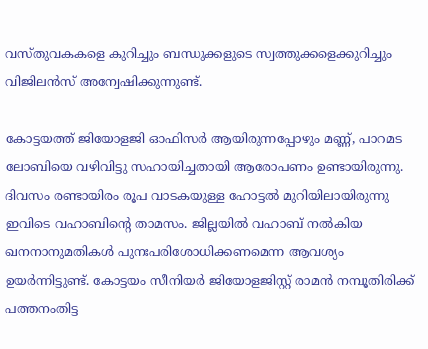വസ്തുവകകളെ കുറിച്ചും ബന്ധുക്കളുടെ സ്വത്തുക്കളെക്കുറിച്ചും വിജിലൻസ് അന്വേഷിക്കുന്നുണ്ട്.

കോട്ടയത്ത് ജിയോളജി ഓഫിസർ ആയിരുന്നപ്പോഴും മണ്ണ്, പാറമട ലോബിയെ വഴിവിട്ടു സഹായിച്ചതായി ആരോപണം ഉണ്ടായിരുന്നു. ദിവസം രണ്ടായിരം രൂപ വാടകയുള്ള ഹോട്ടൽ മുറിയിലായിരുന്നു ഇവിടെ വഹാബിന്റെ താമസം. ജില്ലയിൽ വഹാബ് നൽകിയ ഖനനാനുമതികൾ പുനഃപരിശോധിക്കണമെന്ന ആവശ്യം ഉയർന്നിട്ടുണ്ട്. കോട്ടയം സീനിയർ ജിയോളജിസ്റ്റ് രാമൻ നമ്പൂതിരിക്ക് പത്തനംതിട്ട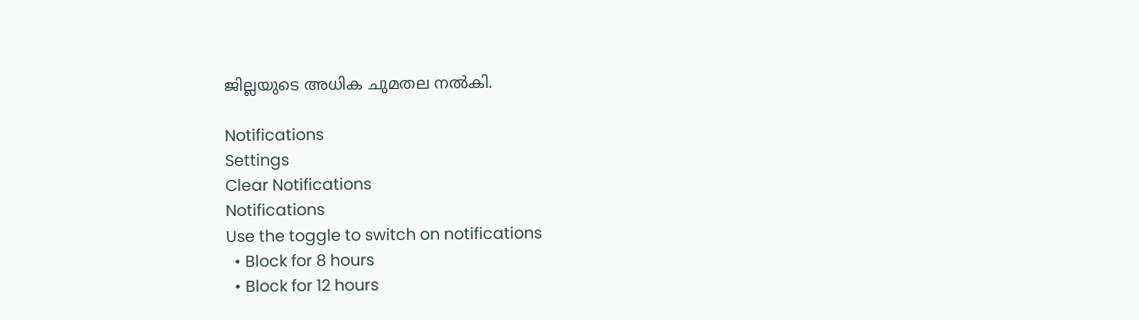ജില്ലയുടെ അധിക ചുമതല നൽകി.

Notifications
Settings
Clear Notifications
Notifications
Use the toggle to switch on notifications
  • Block for 8 hours
  • Block for 12 hours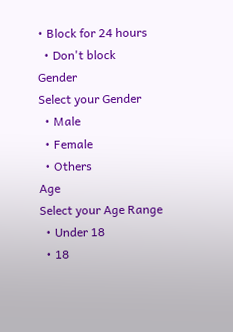• Block for 24 hours
  • Don't block
Gender
Select your Gender
  • Male
  • Female
  • Others
Age
Select your Age Range
  • Under 18
  • 18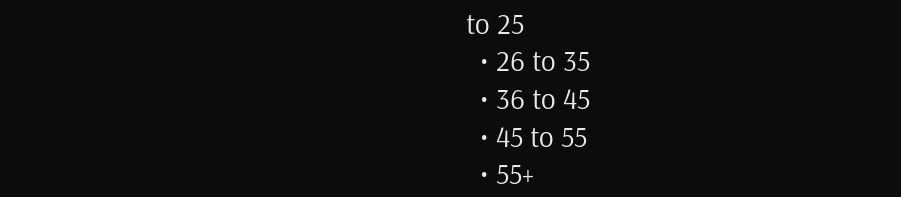to 25
  • 26 to 35
  • 36 to 45
  • 45 to 55
  • 55+